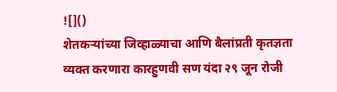![]()
शेतकऱ्यांच्या जिव्हाळ्याचा आणि बैलांप्रती कृतज्ञता व्यक्त करणारा कारहुणवी सण यंदा २९ जून रोजी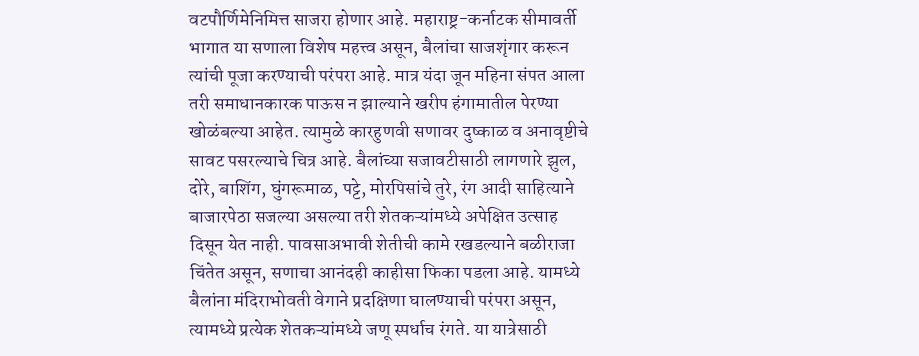वटपौर्णिमेनिमित्त साजरा होणार आहे. महाराष्ट्र-कर्नाटक सीमावर्ती भागात या सणाला विशेष महत्त्व असून, बैलांचा साजशृंगार करून त्यांची पूजा करण्याची परंपरा आहे. मात्र यंदा जून महिना संपत आला तरी समाधानकारक पाऊस न झाल्याने खरीप हंगामातील पेरण्या खोळंबल्या आहेत. त्यामुळे कारहुणवी सणावर दुष्काळ व अनावृष्टीचे सावट पसरल्याचे चित्र आहे. बैलांच्या सजावटीसाठी लागणारे झुल, दोरे, बाशिंग, घुंगरूमाळ, पट्टे, मोरपिसांचे तुरे, रंग आदी साहित्याने बाजारपेठा सजल्या असल्या तरी शेतकऱ्यांमध्ये अपेक्षित उत्साह दिसून येत नाही. पावसाअभावी शेतीची कामे रखडल्याने बळीराजा चिंतेत असून, सणाचा आनंदही काहीसा फिका पडला आहे. यामध्ये बैलांना मंदिराभोवती वेगाने प्रदक्षिणा घालण्याची परंपरा असून, त्यामध्ये प्रत्येक शेतकऱ्यांमध्ये जणू स्पर्धाच रंगते. या यात्रेसाठी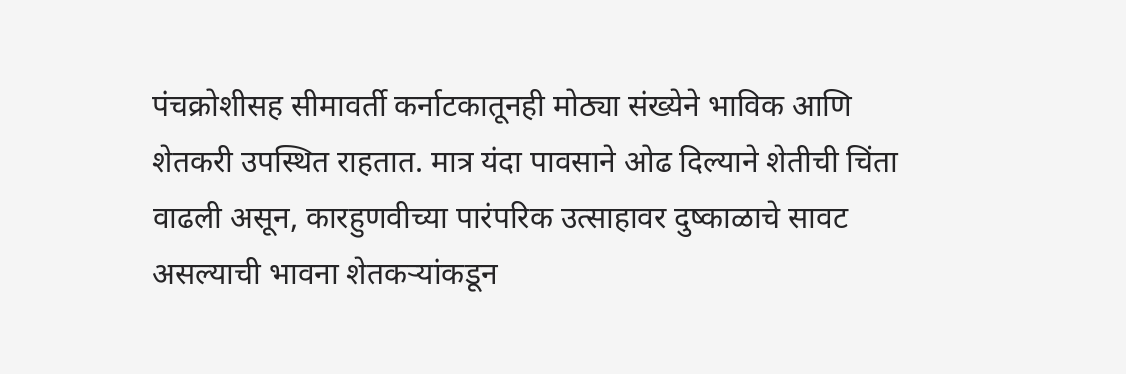पंचक्रोशीसह सीमावर्ती कर्नाटकातूनही मोठ्या संख्येने भाविक आणि शेतकरी उपस्थित राहतात. मात्र यंदा पावसाने ओढ दिल्याने शेतीची चिंता वाढली असून, कारहुणवीच्या पारंपरिक उत्साहावर दुष्काळाचे सावट असल्याची भावना शेतकऱ्यांकडून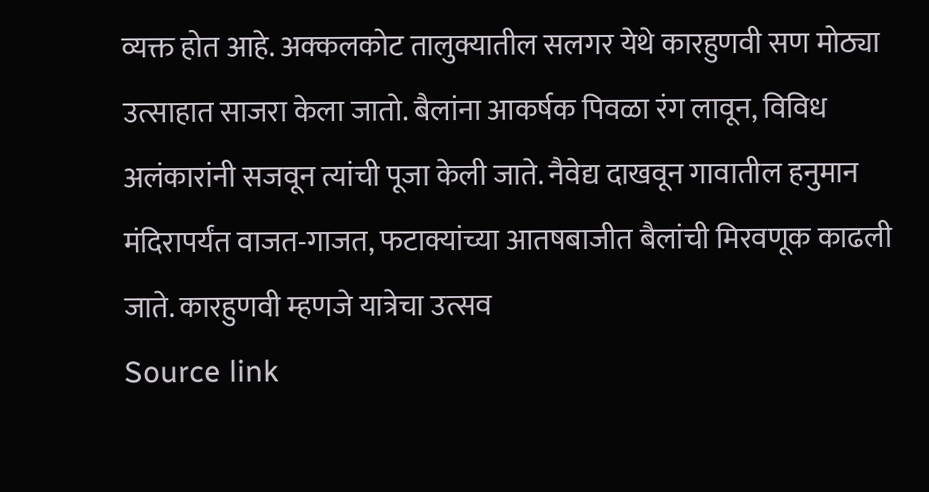व्यक्त होत आहे. अक्कलकोट तालुक्यातील सलगर येथे कारहुणवी सण मोठ्या उत्साहात साजरा केला जातो. बैलांना आकर्षक पिवळा रंग लावून, विविध अलंकारांनी सजवून त्यांची पूजा केली जाते. नैवेद्य दाखवून गावातील हनुमान मंदिरापर्यंत वाजत-गाजत, फटाक्यांच्या आतषबाजीत बैलांची मिरवणूक काढली जाते. कारहुणवी म्हणजे यात्रेचा उत्सव
Source link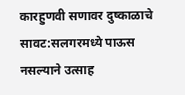कारहुणवी सणावर दुष्काळाचे सावट:सलगरमध्ये पाऊस नसल्याने उत्साह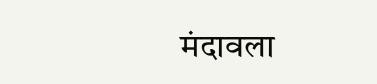मंदावला